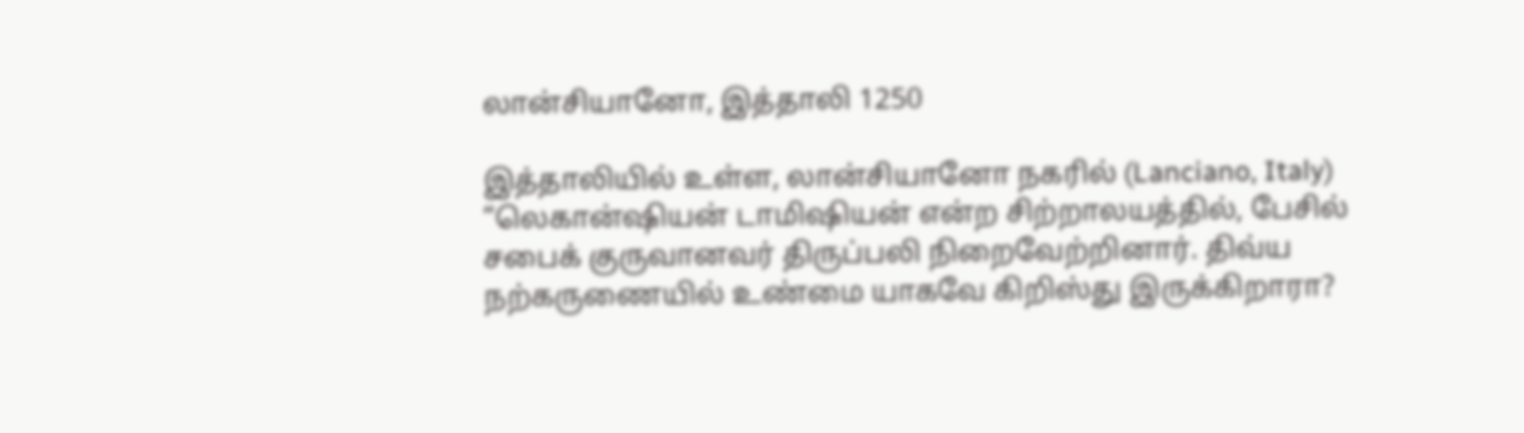லான்சியானோ, இத்தாலி 1250

இத்தாலியில் உள்ள, லான்சியானோ நகரில் (Lanciano, Italy) “லெகான்ஷியன் டாமிஷியன் என்ற சிற்றாலயத்தில், பேசில் சபைக் குருவானவர் திருப்பலி நிறைவேற்றினார். திவ்ய நற்கருணையில் உண்மை யாகவே கிறிஸ்து இருக்கிறாரா?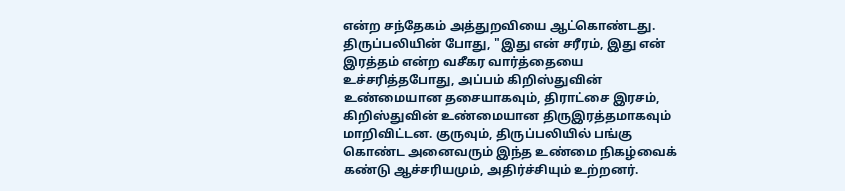என்ற சந்தேகம் அத்துறவியை ஆட்கொண்டது. திருப்பலியின் போது, "இது என் சரீரம், இது என் இரத்தம் என்ற வசீகர வார்த்தையை உச்சரித்தபோது, அப்பம் கிறிஸ்துவின் உண்மையான தசையாகவும், திராட்சை இரசம், கிறிஸ்துவின் உண்மையான திருஇரத்தமாகவும் மாறிவிட்டன. குருவும், திருப்பலியில் பங்கு கொண்ட அனைவரும் இந்த உண்மை நிகழ்வைக் கண்டு ஆச்சரியமும், அதிர்ச்சியும் உற்றனர்.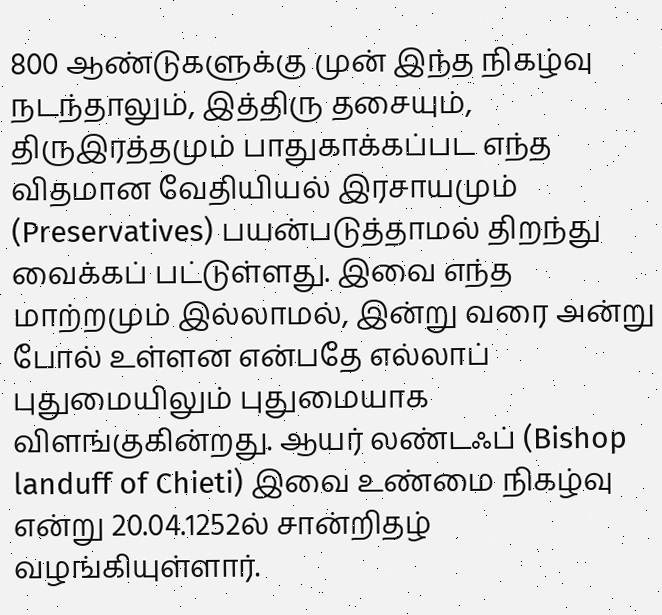800 ஆண்டுகளுக்கு முன் இந்த நிகழ்வு நடந்தாலும், இத்திரு தசையும், திருஇரத்தமும் பாதுகாக்கப்பட எந்த விதமான வேதியியல் இரசாயமும் (Preservatives) பயன்படுத்தாமல் திறந்து வைக்கப் பட்டுள்ளது. இவை எந்த மாற்றமும் இல்லாமல், இன்று வரை அன்று போல் உள்ளன என்பதே எல்லாப் புதுமையிலும் புதுமையாக விளங்குகின்றது. ஆயர் லண்டஃப் (Bishop landuff of Chieti) இவை உண்மை நிகழ்வு என்று 20.04.1252ல் சான்றிதழ் வழங்கியுள்ளார்.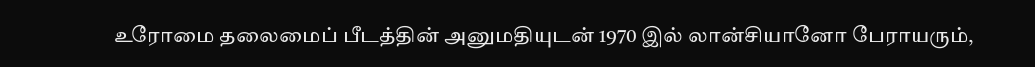உரோமை தலைமைப் பீடத்தின் அனுமதியுடன் 1970 இல் லான்சியானோ பேராயரும்,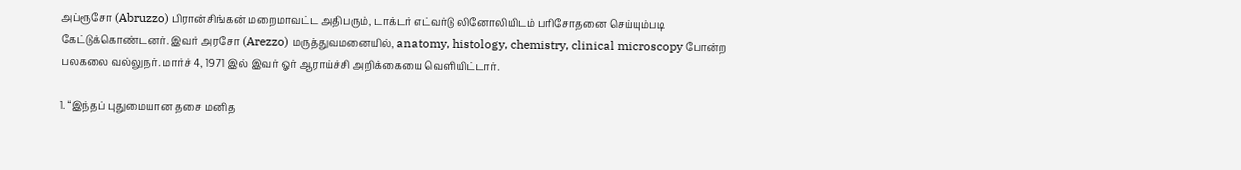அப்ரூசோ (Abruzzo) பிரான்சிங்கன் மறைமாவட்ட அதிபரும், டாக்டர் எட்வர்டு லினோலியிடம் பரிசோதனை செய்யும்படி கேட்டுக்கொண்டனர். இவர் அரசோ (Arezzo) மருத்துவமனையில், anatomy, histology, chemistry, clinical microscopy போன்ற பலகலை வல்லுநர். மார்ச் 4, 1971 இல் இவர் ஓர் ஆராய்ச்சி அறிக்கையை வெளியிட்டார்.

1. “இந்தப் புதுமையான தசை மனித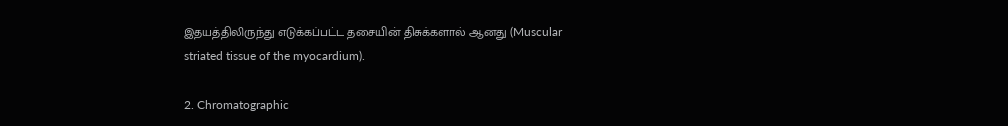இதயத்திலிருந்து எடுக்கப்பட்ட தசையின் திசுக்களால் ஆனது (Muscular striated tissue of the myocardium).

2. Chromatographic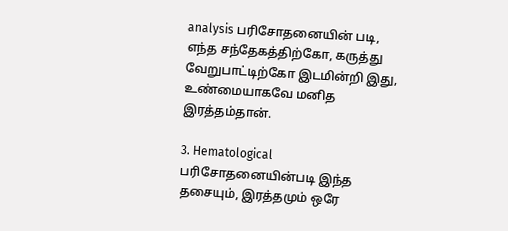analysis பரிசோதனையின் படி, எந்த சந்தேகத்திற்கோ, கருத்து வேறுபாட்டிற்கோ இடமின்றி இது, உண்மையாகவே மனித இரத்தம்தான்.

3. Hematological பரிசோதனையின்படி இந்த தசையும், இரத்தமும் ஒரே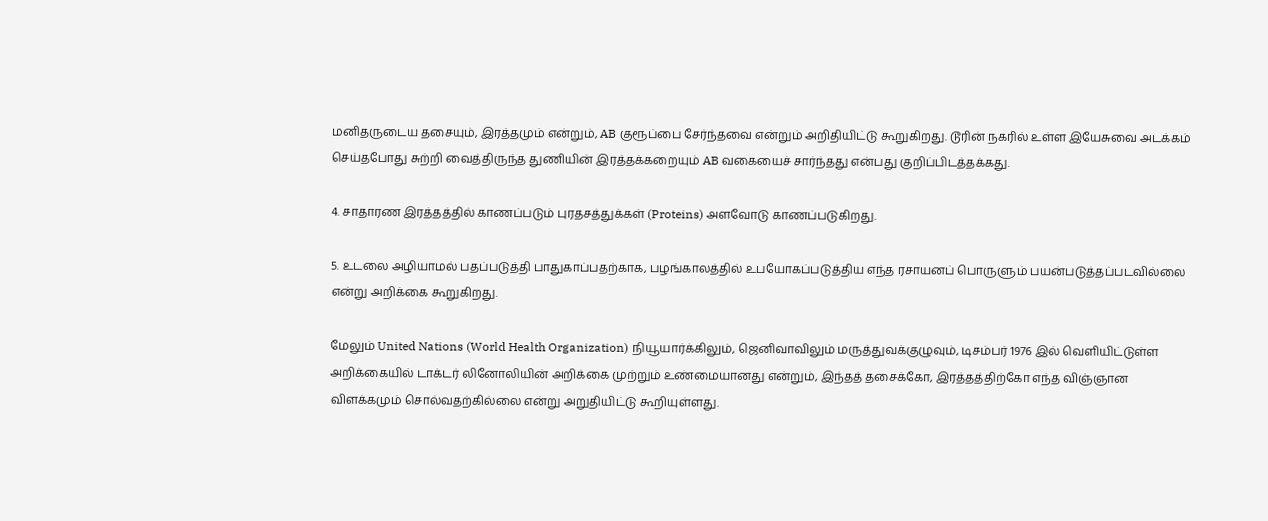மனிதருடைய தசையும், இரத்தமும் என்றும், AB குரூப்பை சேர்ந்தவை என்றும் அறிதியிட்டு கூறுகிறது. டூரின் நகரில் உள்ள இயேசுவை அடக்கம் செய்தபோது சுற்றி வைத்திருந்த துணியின் இரத்தக்கறையும் AB வகையைச் சார்ந்தது என்பது குறிப்பிடத்தக்கது.

4. சாதாரண இரத்தத்தில் காணப்படும் புரதசத்துக்கள் (Proteins) அளவோடு காணப்படுகிறது.

5. உடலை அழியாமல் பதப்படுத்தி பாதுகாப்பதற்காக, பழங்காலத்தில் உபயோகப்படுத்திய எந்த ரசாயனப் பொருளும் பயன்படுத்தப்படவில்லை என்று அறிக்கை கூறுகிறது.

மேலும் United Nations (World Health Organization) நியூயார்க்கிலும், ஜெனிவாவிலும் மருத்துவக்குழுவும், டிசம்பர் 1976 இல் வெளியிட்டுள்ள அறிக்கையில் டாக்டர் லினோலியின் அறிக்கை முற்றும் உண்மையானது என்றும், இந்தத் தசைக்கோ, இரத்தத்திற்கோ எந்த விஞ்ஞான விளக்கமும் சொல்வதற்கில்லை என்று அறுதியிட்டு கூறியுள்ளது.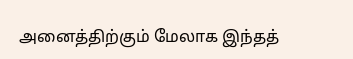அனைத்திற்கும் மேலாக இந்தத்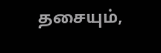தசையும்,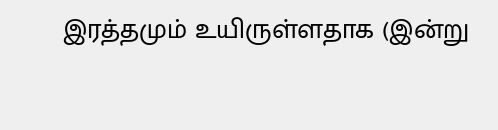இரத்தமும் உயிருள்ளதாக (இன்று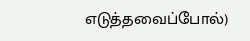எடுத்தவைப்போல்)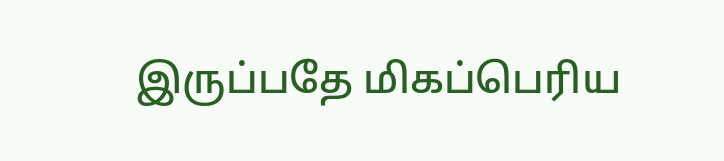இருப்பதே மிகப்பெரிய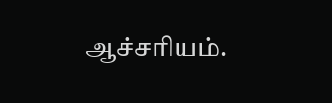ஆச்சரியம்.